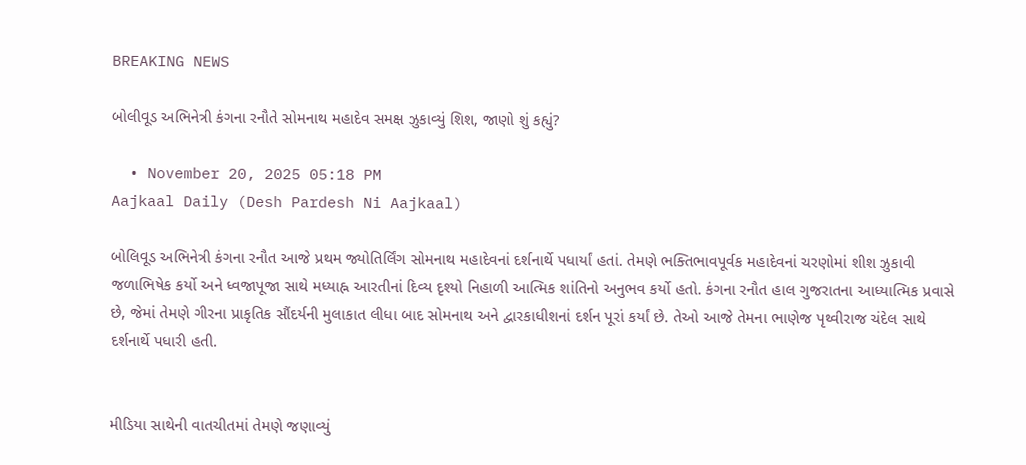BREAKING NEWS

બોલીવૂડ અભિનેત્રી કંગના રનૌતે સોમનાથ મહાદેવ સમક્ષ ઝુકાવ્યું શિશ, જાણો શું કહ્યું?

  • November 20, 2025 05:18 PM
Aajkaal Daily (Desh Pardesh Ni Aajkaal)

બોલિવૂડ અભિનેત્રી કંગના રનૌત આજે પ્રથમ જ્યોતિર્લિંગ સોમનાથ મહાદેવનાં દર્શનાર્થે પધાર્યાં હતાં. તેમણે ભક્તિભાવપૂર્વક મહાદેવનાં ચરણોમાં શીશ ઝુકાવી જળાભિષેક કર્યો અને ધ્વજાપૂજા સાથે મધ્યાહ્ન આરતીનાં દિવ્ય દૃશ્યો નિહાળી આત્મિક શાંતિનો અનુભવ કર્યો હતો. કંગના રનૌત હાલ ગુજરાતના આધ્યાત્મિક પ્રવાસે છે, જેમાં તેમણે ગીરના પ્રાકૃતિક સૌંદર્યની મુલાકાત લીધા બાદ સોમનાથ અને દ્વારકાધીશનાં દર્શન પૂરાં કર્યાં છે. તેઓ આજે તેમના ભાણેજ પૃથ્વીરાજ ચંદેલ સાથે દર્શનાર્થે પધારી હતી.


મીડિયા સાથેની વાતચીતમાં તેમણે જણાવ્યું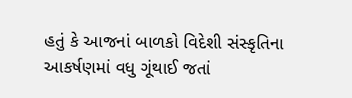હતું કે આજનાં બાળકો વિદેશી સંસ્કૃતિના આકર્ષણમાં વધુ ગૂંથાઈ જતાં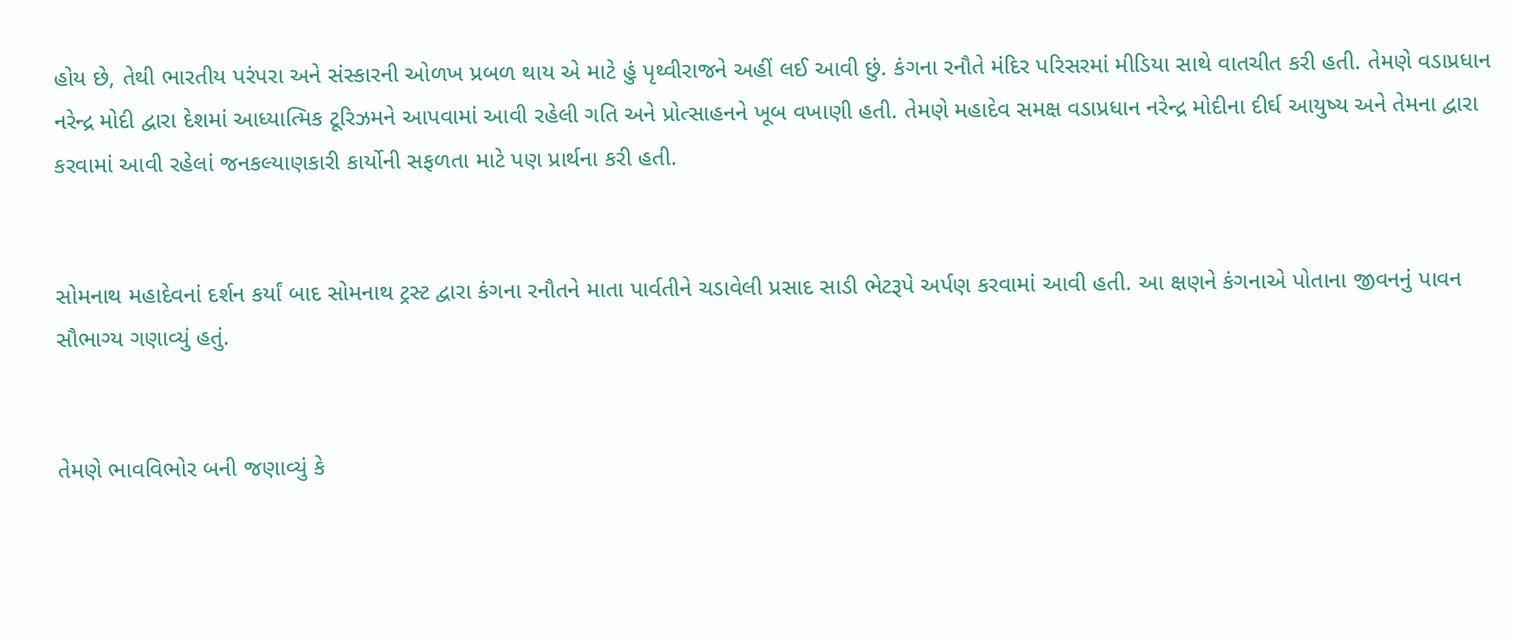હોય છે, તેથી ભારતીય પરંપરા અને સંસ્કારની ઓળખ પ્રબળ થાય એ માટે હું પૃથ્વીરાજને અહીં લઈ આવી છું. કંગના રનૌતે મંદિર પરિસરમાં મીડિયા સાથે વાતચીત કરી હતી. તેમણે વડાપ્રધાન નરેન્દ્ર મોદી દ્વારા દેશમાં આધ્યાત્મિક ટૂરિઝમને આપવામાં આવી રહેલી ગતિ અને પ્રોત્સાહનને ખૂબ વખાણી હતી. તેમણે મહાદેવ સમક્ષ વડાપ્રધાન નરેન્દ્ર મોદીના દીર્ઘ આયુષ્ય અને તેમના દ્વારા કરવામાં આવી રહેલાં જનકલ્યાણકારી કાર્યોની સફળતા માટે પણ પ્રાર્થના કરી હતી.


સોમનાથ મહાદેવનાં દર્શન કર્યાં બાદ સોમનાથ ટ્રસ્ટ દ્વારા કંગના રનૌતને માતા પાર્વતીને ચડાવેલી પ્રસાદ સાડી ભેટરૂપે અર્પણ કરવામાં આવી હતી. આ ક્ષણને કંગનાએ પોતાના જીવનનું પાવન સૌભાગ્ય ગણાવ્યું હતું.


તેમણે ભાવવિભોર બની જણાવ્યું કે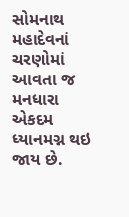સોમનાથ મહાદેવનાં ચરણોમાં આવતા જ મનધારા એકદમ ધ્યાનમગ્ન થઇ જાય છે.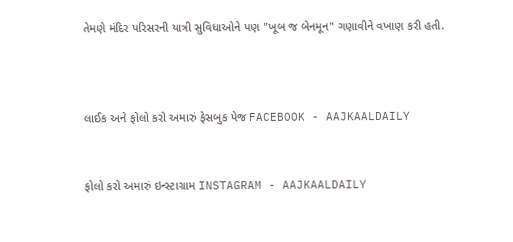તેમણે મંદિર પરિસરની યાત્રી સુવિધાઓને પણ "ખૂબ જ બેનમૂન" ગણાવીને વખાણ કરી હતી.



લાઈક અને ફોલો કરો અમારું ફેસબુક પેજ FACEBOOK - AAJKAALDAILY


ફોલો કરો અમારું ઇન્સ્ટાગ્રામ INSTAGRAM - AAJKAALDAILY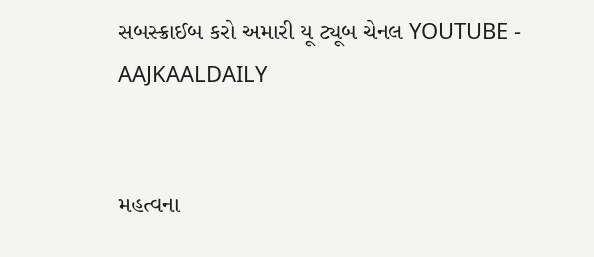સબસ્ક્રાઈબ કરો અમારી યૂ ટ્યૂબ ચેનલ YOUTUBE - AAJKAALDAILY


મહત્વના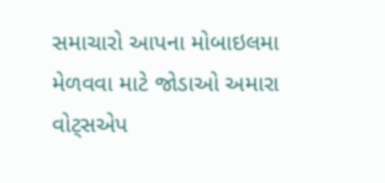સમાચારો આપના મોબાઇલમા મેળવવા માટે જોડાઓ અમારા વોટ્સએપ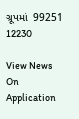ગ્રૂપમાં  99251 12230

View News On Application